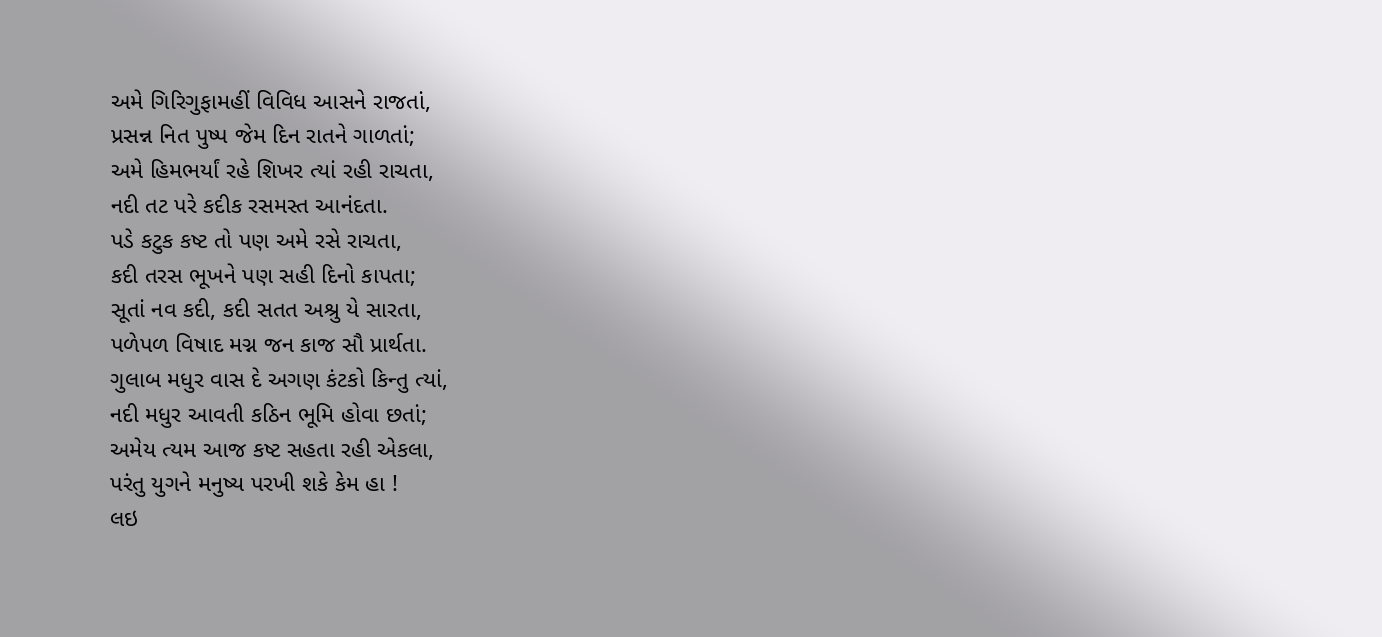અમે ગિરિગુફામહીં વિવિધ આસને રાજતાં,
પ્રસન્ન નિત પુષ્પ જેમ દિન રાતને ગાળતાં;
અમે હિમભર્યાં રહે શિખર ત્યાં રહી રાચતા,
નદી તટ પરે કદીક રસમસ્ત આનંદતા.
પડે કટુક કષ્ટ તો પણ અમે રસે રાચતા,
કદી તરસ ભૂખને પણ સહી દિનો કાપતા;
સૂતાં નવ કદી, કદી સતત અશ્રુ યે સારતા,
પળેપળ વિષાદ મગ્ન જન કાજ સૌ પ્રાર્થતા.
ગુલાબ મધુર વાસ દે અગણ કંટકો કિન્તુ ત્યાં,
નદી મધુર આવતી કઠિન ભૂમિ હોવા છતાં;
અમેય ત્યમ આજ કષ્ટ સહતા રહી એકલા,
પરંતુ યુગને મનુષ્ય પરખી શકે કેમ હા !
લઇ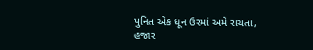પુનિત એક ધૂન ઉરમાં અમે રાચતા,
હજાર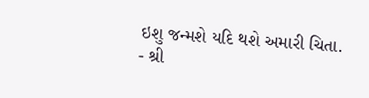ઇશુ જન્મશે યદિ થશે અમારી ચિતા.
- શ્રી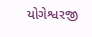યોગેશ્વરજી